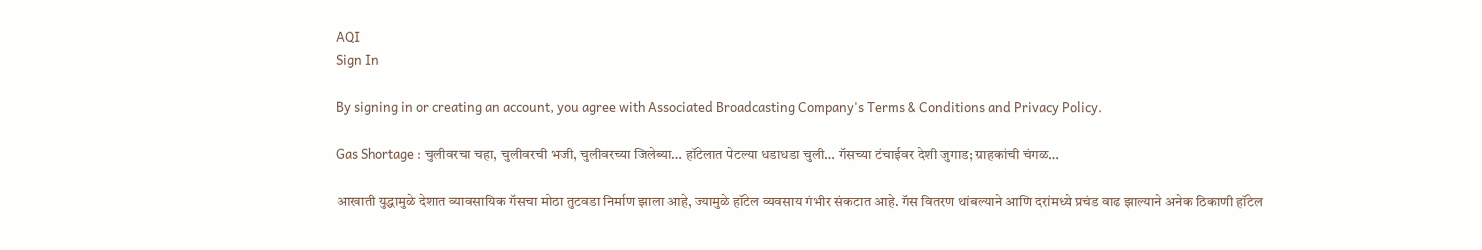AQI
Sign In

By signing in or creating an account, you agree with Associated Broadcasting Company's Terms & Conditions and Privacy Policy.

Gas Shortage : चुलीवरचा चहा, चुलीवरची भजी, चुलीवरच्या जिलेब्या… हॉटेलात पेटल्या धडाधडा चुली… गॅसच्या टंचाईवर देशी जुगाड; ग्राहकांची चंगळ…

आखाती युद्धामुळे देशात व्यावसायिक गॅसचा मोठा तुटवडा निर्माण झाला आहे, ज्यामुळे हॉटेल व्यवसाय गंभीर संकटात आहे. गॅस वितरण थांबल्याने आणि दरांमध्ये प्रचंड वाढ झाल्याने अनेक ठिकाणी हॉटेल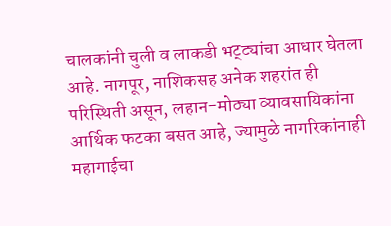चालकांनी चुली व लाकडी भट्ट्यांचा आधार घेतला आहे. नागपूर, नाशिकसह अनेक शहरांत ही परिस्थिती असून, लहान-मोठ्या व्यावसायिकांना आर्थिक फटका बसत आहे, ज्यामुळे नागरिकांनाही महागाईचा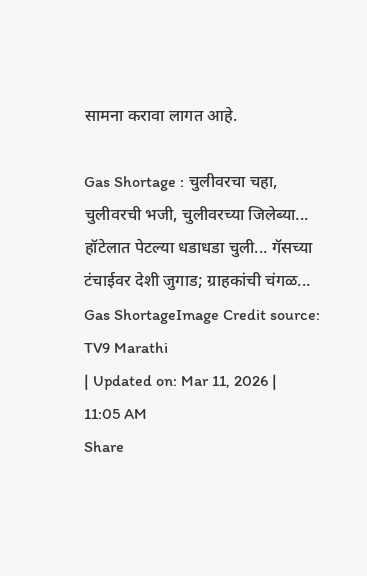सामना करावा लागत आहे.

Gas Shortage : चुलीवरचा चहा, चुलीवरची भजी, चुलीवरच्या जिलेब्या... हॉटेलात पेटल्या धडाधडा चुली... गॅसच्या टंचाईवर देशी जुगाड; ग्राहकांची चंगळ...
Gas ShortageImage Credit source: TV9 Marathi
| Updated on: Mar 11, 2026 | 11:05 AM
Share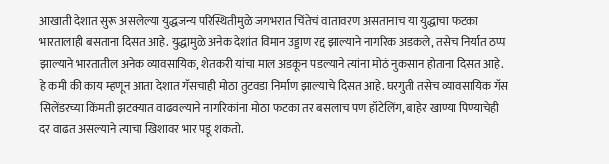आखाती देशात सुरू असलेल्या युद्धजन्य परिस्थितीमुळे जगभरात चिंतेचं वातावरण असतानाच या युद्धाचा फटका भारतालाही बसताना दिसत आहे. युद्धामुळे अनेक देशांत विमान उड्डाण रद्द झाल्याने नागरिक अडकले, तसेच निर्यात ठप्प झाल्याने भारतातील अनेक व्यावसायिक, शेतकरी यांचा माल अडकून पडल्याने त्यांना मोठं नुकसान होताना दिसत आहे. हे कमी की काय म्हणून आता देशात गॅसचाही मोठा तुटवडा निर्माण झाल्याचे दिसत आहे. घरगुती तसेच व्यावसायिक गॅस सिलेंडरच्या किंमती झटक्यात वाढवल्याने नागरिकांना मोठा फटका तर बसलाच पण हॉटेलिंग, बाहेर खाण्या पिण्याचेही दर वाढत असल्याने त्याचा खिशावर भार पडू शकतो.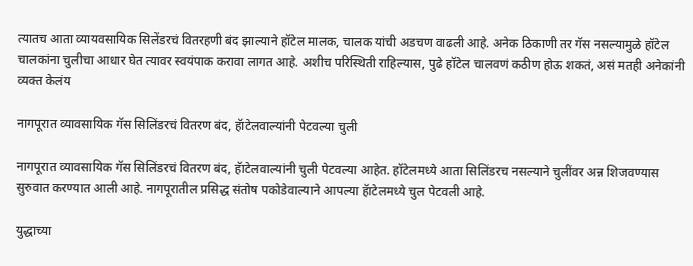त्यातच आता व्यायवसायिक सिलेंडरचं वितरहणी बंद झाल्याने हॉटेल मालक, चालक यांची अडचण वाढली आहे. अनेक ठिकाणी तर गॅस नसल्यामुळे हॉटेल चालकांना चुलीचा आधार घेत त्यावर स्वयंपाक करावा लागत आहे. अशीच परिस्थिती राहिल्यास, पुढे हॉटेल चालवणं कठीण होऊ शकतं, असं मतही अनेकांनी व्यक्त केलंय

नागपूरात व्यावसायिक गॅस सिलिंडरचं वितरण बंद, हॅाटेलवाल्यांनी पेटवल्या चुली

नागपूरात व्यावसायिक गॅस सिलिंडरचं वितरण बंद, हॅाटेलवाल्यांनी चुली पेटवल्या आहेत. हॉटेलमध्ये आता सिलिंडरच नसल्याने चुलींवर अन्न शिजवण्यास सुरुवात करण्यात आली आहे. नागपूरातील प्रसिद्ध संतोष पकोडेवाल्याने आपल्या हॅाटेलमध्ये चुल पेटवली आहे.

युद्धाच्या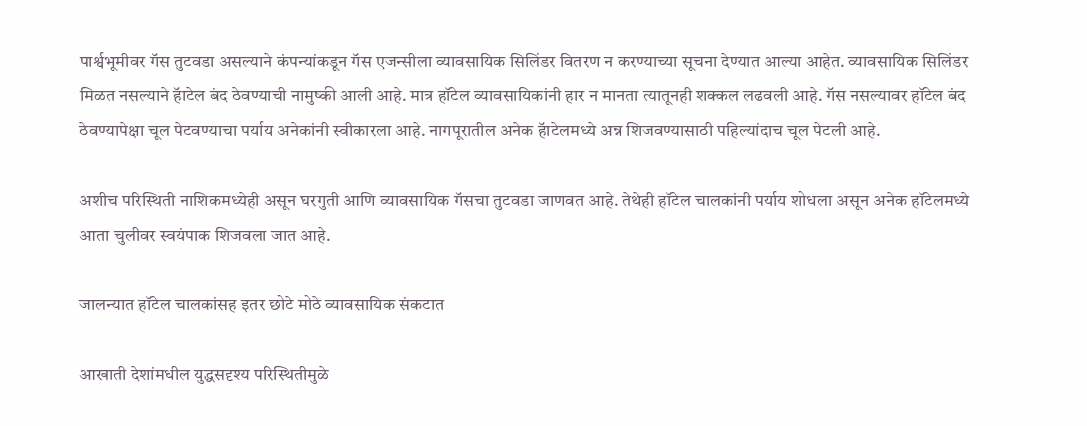पार्श्वभूमीवर गॅस तुटवडा असल्याने कंपन्यांकडून गॅस एजन्सीला व्यावसायिक सिलिंडर वितरण न करण्याच्या सूचना देण्यात आल्या आहेत. व्यावसायिक सिलिंडर मिळत नसल्याने हॅाटेल बंद ठेवण्याची नामुष्की आली आहे. मात्र हॉटेल व्यावसायिकांनी हार न मानता त्यातूनही शक्कल लढवली आहे. गॅस नसल्यावर हॉटेल बंद ठेवण्यापेक्षा चूल पेटवण्याचा पर्याय अनेकांनी स्वीकारला आहे. नागपूरातील अनेक हॅाटेलमध्ये अन्न शिजवण्यासाठी पहिल्यांदाच चूल पेटली आहे.

अशीच परिस्थिती नाशिकमध्येही असून घरगुती आणि व्यावसायिक गॅसचा तुटवडा जाणवत आहे. तेथेही हॉटेल चालकांनी पर्याय शोधला असून अनेक हॉटेलमध्ये आता चुलीवर स्वयंपाक शिजवला जात आहे.

जालन्यात हॉटेल चालकांसह इतर छोटे मोठे व्यावसायिक संकटात

आखाती देशांमधील युद्धसदृश्य परिस्थितीमुळे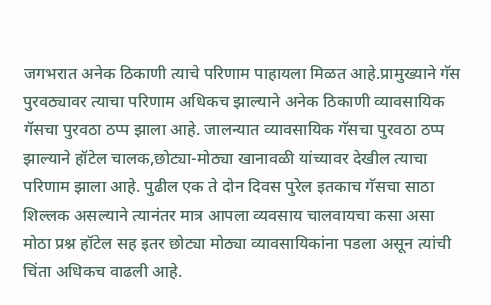जगभरात अनेक ठिकाणी त्याचे परिणाम पाहायला मिळत आहे.प्रामुख्याने गॅस पुरवठ्यावर त्याचा परिणाम अधिकच झाल्याने अनेक ठिकाणी व्यावसायिक गॅसचा पुरवठा ठप्प झाला आहे. जालन्यात व्यावसायिक गॅसचा पुरवठा ठप्प झाल्याने हॉटेल चालक,छोट्या-मोठ्या खानावळी यांच्यावर देखील त्याचा परिणाम झाला आहे. पुढील एक ते दोन दिवस पुरेल इतकाच गॅसचा साठा शिल्लक असल्याने त्यानंतर मात्र आपला व्यवसाय चालवायचा कसा असा मोठा प्रश्न हॉटेल सह इतर छोट्या मोठ्या व्यावसायिकांना पडला असून त्यांची चिंता अधिकच वाढली आहे.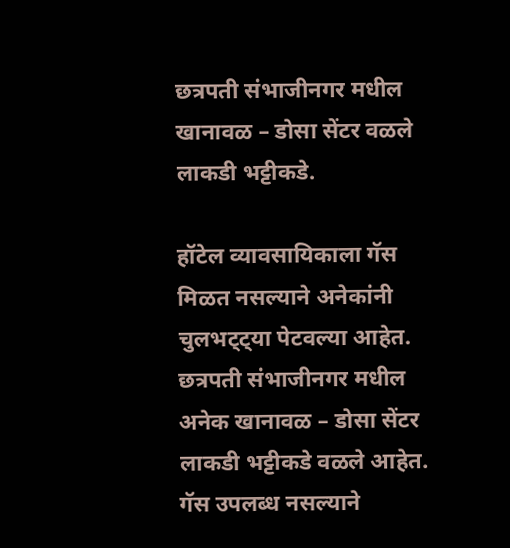छत्रपती संभाजीनगर मधील खानावळ – डोसा सेंटर वळले लाकडी भट्टीकडे.

हॉटेल व्यावसायिकाला गॅस मिळत नसल्याने अनेकांनी चुलभट्ट्या पेटवल्या आहेत. छत्रपती संभाजीनगर मधील अनेक खानावळ – डोसा सेंटर लाकडी भट्टीकडे वळले आहेत. गॅस उपलब्ध नसल्याने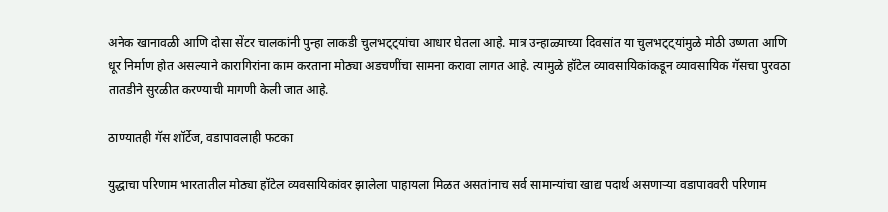अनेक खानावळी आणि दोसा सेंटर चालकांनी पुन्हा लाकडी चुलभट्ट्यांचा आधार घेतला आहे. मात्र उन्हाळ्याच्या दिवसांत या चुलभट्ट्यांमुळे मोठी उष्णता आणि धूर निर्माण होत असल्याने कारागिरांना काम करताना मोठ्या अडचणींचा सामना करावा लागत आहे. त्यामुळे हॉटेल व्यावसायिकांकडून व्यावसायिक गॅसचा पुरवठा तातडीने सुरळीत करण्याची मागणी केली जात आहे.

ठाण्यातही गॅस शॉर्टेज, वडापावलाही फटका

युद्धाचा परिणाम भारतातील मोठ्या हॉटेल व्यवसायिकांवर झालेला पाहायला मिळत असतांनाच सर्व सामान्यांचा खाद्य पदार्थ असणाऱ्या वडापाववरी परिणाम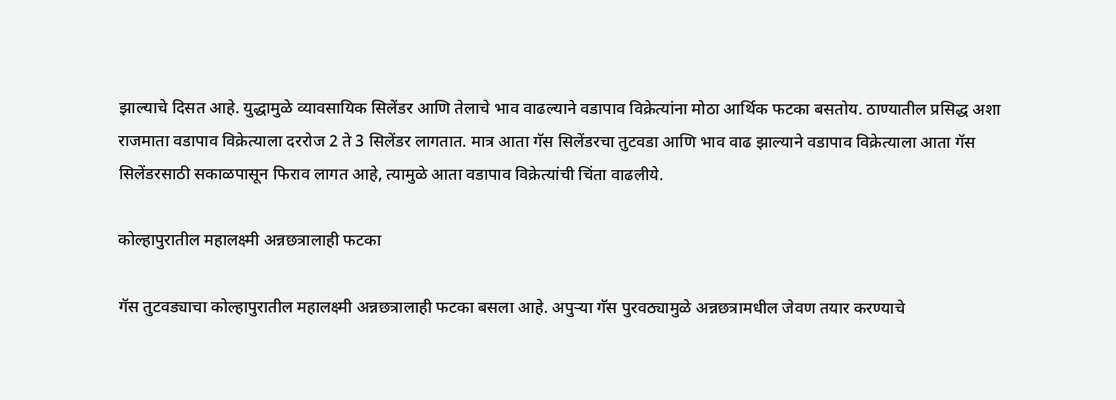झाल्याचे दिसत आहे. युद्धामुळे व्यावसायिक सिलेंडर आणि तेलाचे भाव वाढल्याने वडापाव विक्रेत्यांना मोठा आर्थिक फटका बसतोय. ठाण्यातील प्रसिद्ध अशा राजमाता वडापाव विक्रेत्याला दररोज 2 ते 3 सिलेंडर लागतात. मात्र आता गॅस सिलेंडरचा तुटवडा आणि भाव वाढ झाल्याने वडापाव विक्रेत्याला आता गॅस सिलेंडरसाठी सकाळपासून फिराव लागत आहे, त्यामुळे आता वडापाव विक्रेत्यांची चिंता वाढलीये.

कोल्हापुरातील महालक्ष्मी अन्नछत्रालाही फटका

गॅस तुटवड्याचा कोल्हापुरातील महालक्ष्मी अन्नछत्रालाही फटका बसला आहे. अपुऱ्या गॅस पुरवठ्यामुळे अन्नछत्रामधील जेवण तयार करण्याचे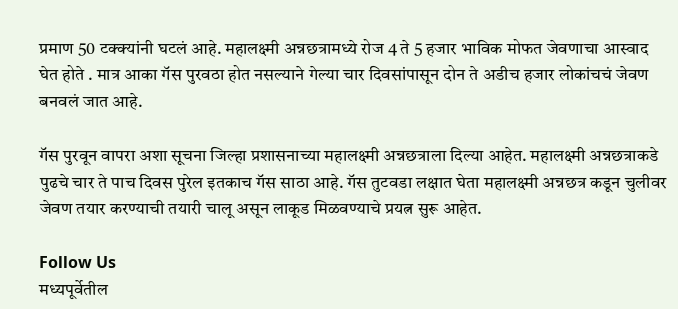प्रमाण 50 टक्क्यांनी घटलं आहे. महालक्ष्मी अन्नछत्रामध्ये रोज 4 ते 5 हजार भाविक मोफत जेवणाचा आस्वाद घेत होते . मात्र आका गॅस पुरवठा होत नसल्याने गेल्या चार दिवसांपासून दोन ते अडीच हजार लोकांचचं जेवण बनवलं जात आहे.

गॅस पुरवून वापरा अशा सूचना जिल्हा प्रशासनाच्या महालक्ष्मी अन्नछत्राला दिल्या आहेत. महालक्ष्मी अन्नछत्राकडे पुढचे चार ते पाच दिवस पुरेल इतकाच गॅस साठा आहे. गॅस तुटवडा लक्षात घेता महालक्ष्मी अन्नछत्र कडून चुलीवर जेवण तयार करण्याची तयारी चालू असून लाकूड मिळवण्याचे प्रयत्न सुरू आहेत.

Follow Us
मध्यपूर्वेतील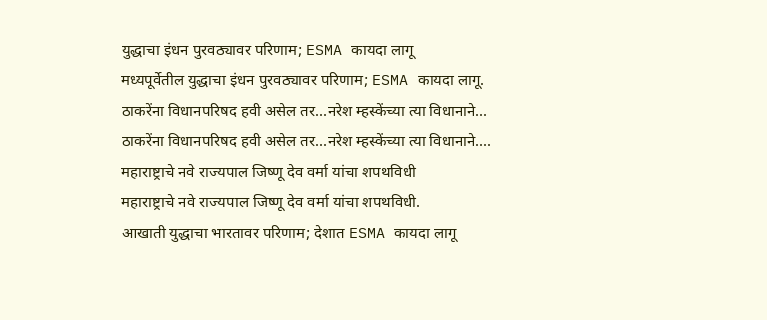युद्धाचा इंधन पुरवठ्यावर परिणाम; ESMA कायदा लागू
मध्यपूर्वेतील युद्धाचा इंधन पुरवठ्यावर परिणाम; ESMA कायदा लागू.
ठाकरेंना विधानपरिषद हवी असेल तर...नरेश म्हस्केंच्या त्या विधानाने...
ठाकरेंना विधानपरिषद हवी असेल तर...नरेश म्हस्केंच्या त्या विधानाने....
महाराष्ट्राचे नवे राज्यपाल जिष्णू देव वर्मा यांचा शपथविधी
महाराष्ट्राचे नवे राज्यपाल जिष्णू देव वर्मा यांचा शपथविधी.
आखाती युद्धाचा भारतावर परिणाम; देशात ESMA कायदा लागू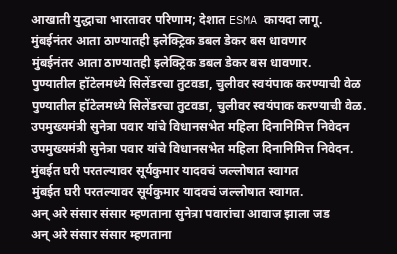आखाती युद्धाचा भारतावर परिणाम; देशात ESMA कायदा लागू.
मुंबईनंतर आता ठाण्यातही इलेक्ट्रिक डबल डेकर बस धावणार
मुंबईनंतर आता ठाण्यातही इलेक्ट्रिक डबल डेकर बस धावणार.
पुण्यातील हॉटेलमध्ये सिलेंडरचा तुटवडा, चुलीवर स्वयंपाक करण्याची वेळ
पुण्यातील हॉटेलमध्ये सिलेंडरचा तुटवडा, चुलीवर स्वयंपाक करण्याची वेळ.
उपमुख्यमंत्री सुनेत्रा पवार यांचे विधानसभेत महिला दिनानिमित्त निवेदन
उपमुख्यमंत्री सुनेत्रा पवार यांचे विधानसभेत महिला दिनानिमित्त निवेदन.
मुंबईत घरी परतल्यावर सूर्यकुमार यादवचं जल्लोषात स्वागत
मुंबईत घरी परतल्यावर सूर्यकुमार यादवचं जल्लोषात स्वागत.
अन् अरे संसार संसार म्हणताना सुनेत्रा पवारांचा आवाज झाला जड
अन् अरे संसार संसार म्हणताना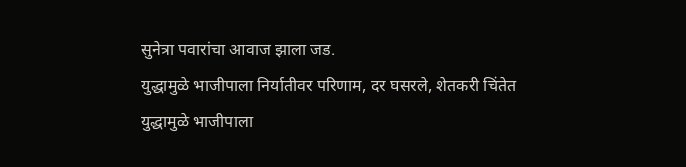सुनेत्रा पवारांचा आवाज झाला जड.
युद्धामुळे भाजीपाला निर्यातीवर परिणाम, दर घसरले, शेतकरी चिंतेत
युद्धामुळे भाजीपाला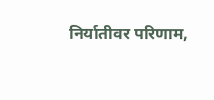निर्यातीवर परिणाम,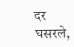दर घसरले,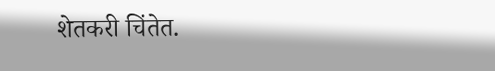शेतकरी चिंतेत.